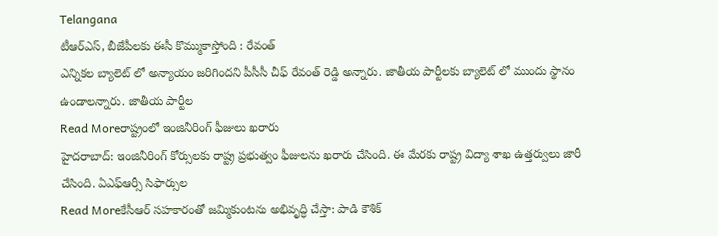Telangana
టీఆర్ఎస్, బీజేపీలకు ఈసీ కొమ్ముకాస్తోంది : రేవంత్
ఎన్నికల బ్యాలెట్ లో అన్యాయం జరిగిందని పీసీసీ చీఫ్ రేవంత్ రెడ్డి అన్నారు. జాతీయ పార్టీలకు బ్యాలెట్ లో ముందు స్థానం ఉండాలన్నారు. జాతీయ పార్టీల
Read Moreరాష్ట్రంలో ఇంజినీరింగ్ ఫీజులు ఖరారు
హైదరాబాద్: ఇంజినీరింగ్ కోర్సులకు రాష్ట్ర ప్రభుత్వం ఫీజులను ఖరారు చేసింది. ఈ మేరకు రాష్ట్ర విద్యా శాఖ ఉత్తర్వులు జారీ చేసింది. ఏఎఫ్ఆర్సీ సిఫార్సుల
Read Moreకేసీఆర్ సహకారంతో జమ్మికుంటను అభివృద్ధి చేస్తా: పాడి కౌశిక్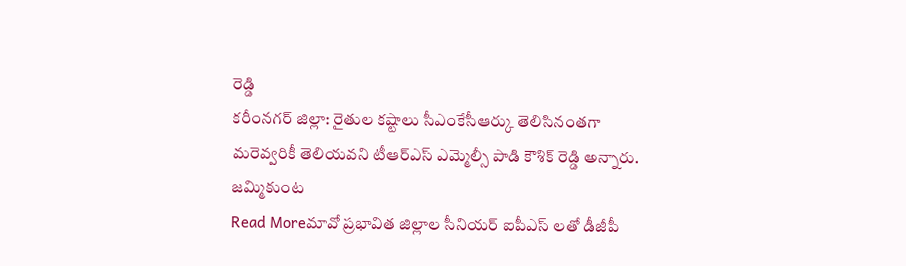రెడ్డి
కరీంనగర్ జిల్లా: రైతుల కష్టాలు సీఎంకేసీఆర్కు తెలిసినంతగా మరెవ్వరికీ తెలియవని టీఆర్ఎస్ ఎమ్మెల్సీ పాడి కౌశిక్ రెడ్డి అన్నారు. జమ్మికుంట
Read Moreమావో ప్రభావిత జిల్లాల సీనియర్ ఐపీఎస్ లతో డీజీపీ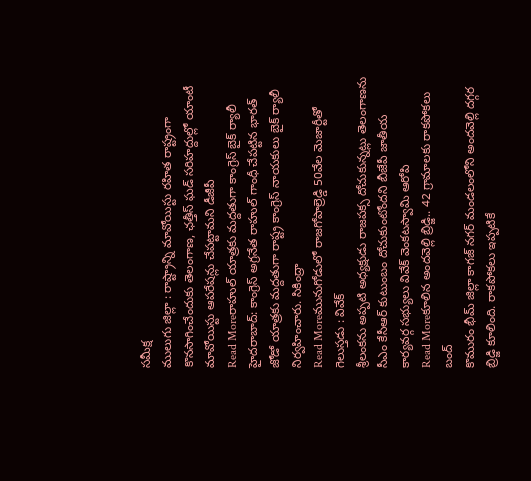సమీక్ష
ములుగు జిల్లా : రాష్ట్రాన్ని మావోయిస్టు రహిత రాష్ట్రంగా కొనసాగించేందుకు తెలంగాణ, ఛత్తీస్ ఘడ్ సరిహద్దుల్లో యాంటీ మావోయిస్టు ఆపరేషన్లు చేపట్టామని డీజీపీ
Read Moreరాహుల్ యాత్రకు మద్దతుగా కాంగ్రెస్ బైక్ ర్యాలీ
హైదరాబాద్: కాంగ్రెస్ అగ్రనేత రాహుల్ గాంధీ చేపట్టిన భారత్ జోడో యాత్రకు మద్దతుగా రాష్ట్ర కాంగ్రెస్ నాయకులు బైక్ ర్యాలీ నిర్వహించారు. సికింద్రా
Read Moreమునుగోడులో రాజగోపాల్రెడ్డి 50వేల మెజార్టీతో గెలుస్తడు : వివేక్
శ్రీలంకను అప్పటి అధ్యక్షుడు రాజపక్స దోచుకున్నట్లు తెలంగాణను సీఎం కేసీఆర్ కుటుంబం దోచుకుంటోందని బీజేపీ జాతీయ కార్యవర్గ సభ్యులు వివేక్ వెంకటస్వామి ఆరోపి
Read Moreకూలిన అందవెల్లి బ్రిడ్జి.. 42 గ్రామాలకు రాకపోకలు బంద్
కొమురం భీమ్ జిల్లా కాగజ్ నగర్ మండలంలోని అందవెల్లి దగ్గర బ్రిడ్జి కూలింది. రాకపోకలు ఇప్పటికే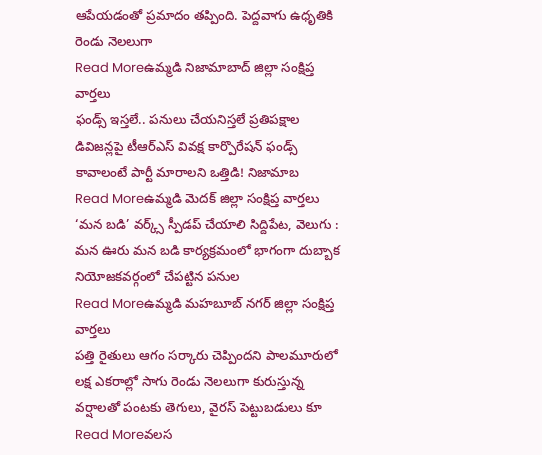ఆపేయడంతో ప్రమాదం తప్పింది. పెద్దవాగు ఉధృతికి రెండు నెలలుగా
Read Moreఉమ్మడి నిజామాబాద్ జిల్లా సంక్షిప్త వార్తలు
ఫండ్స్ ఇస్తలే.. పనులు చేయనిస్తలే ప్రతిపక్షాల డివిజన్లపై టీఆర్ఎస్ వివక్ష కార్పొరేషన్ ఫండ్స్ కావాలంటే పార్టీ మారాలని ఒత్తిడి! నిజామాబ
Read Moreఉమ్మడి మెదక్ జిల్లా సంక్షిప్త వార్తలు
‘మన బడి’ వర్క్స్ స్పీడప్ చేయాలి సిద్దిపేట, వెలుగు : మన ఊరు మన బడి కార్యక్రమంలో భాగంగా దుబ్బాక నియోజకవర్గంలో చేపట్టిన పనుల
Read Moreఉమ్మడి మహబూబ్ నగర్ జిల్లా సంక్షిప్త వార్తలు
పత్తి రైతులు ఆగం సర్కారు చెప్పిందని పాలమూరులో లక్ష ఎకరాల్లో సాగు రెండు నెలలుగా కురుస్తున్న వర్షాలతో పంటకు తెగులు, వైరస్ పెట్టుబడులు కూ
Read Moreవలస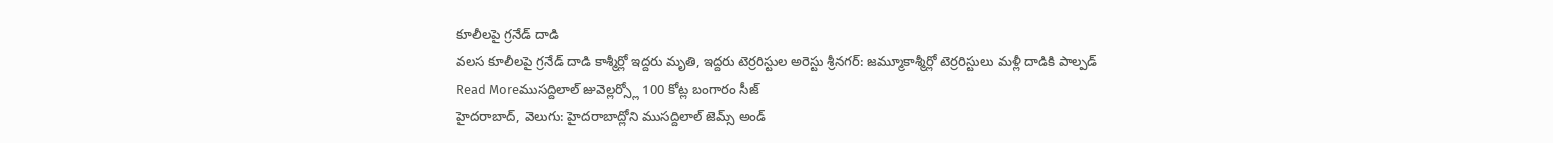కూలీలపై గ్రనేడ్ దాడి
వలస కూలీలపై గ్రనేడ్ దాడి కాశ్మీర్లో ఇద్దరు మృతి, ఇద్దరు టెర్రరిస్టుల అరెస్టు శ్రీనగర్: జమ్మూకాశ్మీర్లో టెర్రరిస్టులు మళ్లీ దాడికి పాల్పడ్
Read Moreముసద్దిలాల్ జువెల్లర్స్లో 100 కోట్ల బంగారం సీజ్
హైదరాబాద్, వెలుగు: హైదరాబాద్లోని ముసద్దిలాల్ జెమ్స్ అండ్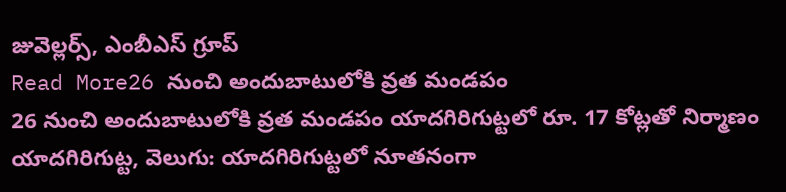జువెల్లర్స్, ఎంబీఎస్ గ్రూప్
Read More26 నుంచి అందుబాటులోకి వ్రత మండపం
26 నుంచి అందుబాటులోకి వ్రత మండపం యాదగిరిగుట్టలో రూ. 17 కోట్లతో నిర్మాణం యాదగిరిగుట్ట, వెలుగు: యాదగిరిగుట్టలో నూతనంగా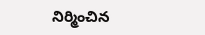నిర్మించిన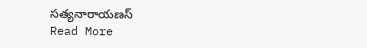సత్యనారాయణస్
Read More